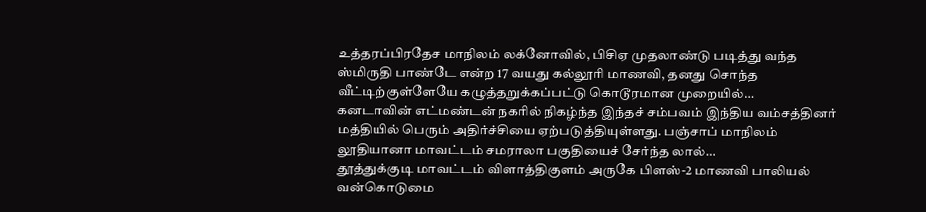உத்தரப்பிரதேச மாநிலம் லக்னோவில், பிசிஏ முதலாண்டு படித்து வந்த ஸ்மிருதி பாண்டே என்ற 17 வயது கல்லூரி மாணவி, தனது சொந்த வீட்டிற்குள்ளேயே கழுத்தறுக்கப்பட்டு கொடூரமான முறையில்…
கனடாவின் எட்மண்டன் நகரில் நிகழ்ந்த இந்தச் சம்பவம் இந்திய வம்சத்தினர் மத்தியில் பெரும் அதிர்ச்சியை ஏற்படுத்தியுள்ளது. பஞ்சாப் மாநிலம் லூதியானா மாவட்டம் சமராலா பகுதியைச் சேர்ந்த லால்…
தூத்துக்குடி மாவட்டம் விளாத்திகுளம் அருகே பிளஸ்-2 மாணவி பாலியல் வன்கொடுமை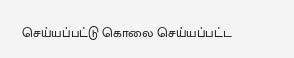செய்யப்பட்டு கொலை செய்யப்பட்ட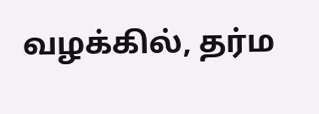வழக்கில், தர்ம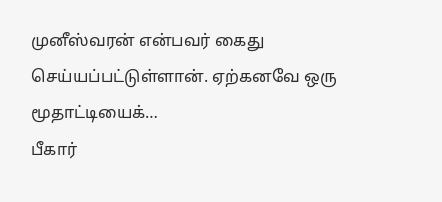முனீஸ்வரன் என்பவர் கைது செய்யப்பட்டுள்ளான். ஏற்கனவே ஒரு மூதாட்டியைக்…
பீகார்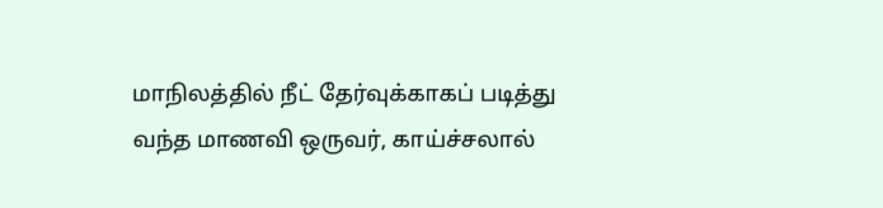மாநிலத்தில் நீட் தேர்வுக்காகப் படித்து வந்த மாணவி ஒருவர், காய்ச்சலால்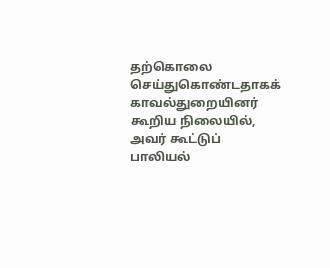தற்கொலை செய்துகொண்டதாகக் காவல்துறையினர் கூறிய நிலையில், அவர் கூட்டுப் பாலியல்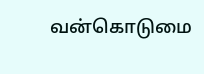வன்கொடுமை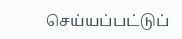செய்யப்பட்டுப்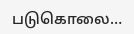படுகொலை…